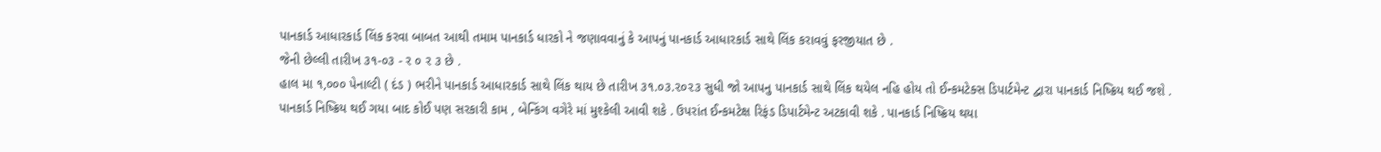પાનકાર્ડ આધારકાર્ડ લિંક કરવા બાબત આથી તમામ પાનકાર્ડ ધારકો ને જણાવવાનું કે આપનું પાનકાર્ડ આધારકાર્ડ સાથે લિંક કરાવવું ફરજીયાત છે .
જેની છેલ્લી તારીખ ૩૧-૦૩ - ર ૦ ર ૩ છે .
હાલ મા ૧,૦૦૦ પેનાલ્ટી ( દંડ ) ભરીને પાનકાર્ડ આધારકાર્ડ સાથે લિંક થાય છે તારીખ ૩૧.૦૩.૨૦૨૩ સુધી જો આપનુ પાનકાર્ડ સાથે લિંક થયેલ નહિ હોય તો ઈન્કમટેક્સ ડિપાર્ટમેન્ટ દ્વારા પાનકાર્ડ નિષ્ક્રિય થઈ જશે .
પાનકાર્ડ નિષ્ક્રિય થઈ ગયા બાદ કોઈ પણ સરકારી કામ , બેન્કિંગ વગેરે માં મુશ્કેલી આવી શકે . ઉપરાંત ઈન્કમટેક્ષ રિફંડ ડિપાર્ટમેન્ટ અટકાવી શકે . પાનકાર્ડ નિષ્ક્રિય થયા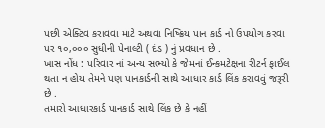પછી એક્ટિવ કરાવવા માટે અથવા નિષ્ક્રિય પાન કાર્ડ નો ઉપયોગ કરવા પર ૧૦,૦૦૦ સુધીની પેનાલ્ટી ( દંડ ) નું પ્રવધાન છે .
ખાસ નોંધ : પરિવાર નાં અન્ય સભ્યો કે જેમનાં ઈન્કમટેક્ષના રીટર્ન ફાઈલ થતા ન હોય તેમને પણ પાનકાર્ડની સાથે આધાર કાર્ડ લિંક કરાવવું જરૂરી છે .
તમારો આધારકાર્ડ પાનકાર્ડ સાથે લિંક છે કે નહીં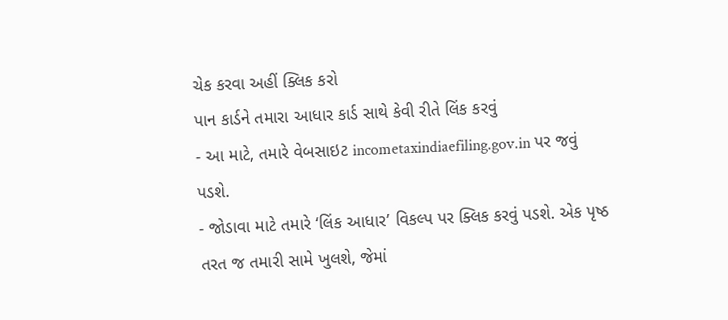ચેક કરવા અહીં ક્લિક કરો
પાન કાર્ડને તમારા આધાર કાર્ડ સાથે કેવી રીતે લિંક કરવું
- આ માટે, તમારે વેબસાઇટ incometaxindiaefiling.gov.in પર જવું પડશે.
- જોડાવા માટે તમારે ‘લિંક આધાર’ વિકલ્પ પર ક્લિક કરવું પડશે. એક પૃષ્ઠ તરત જ તમારી સામે ખુલશે, જેમાં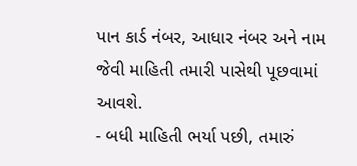પાન કાર્ડ નંબર, આધાર નંબર અને નામ જેવી માહિતી તમારી પાસેથી પૂછવામાં આવશે.
- બધી માહિતી ભર્યા પછી, તમારું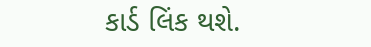કાર્ડ લિંક થશે.